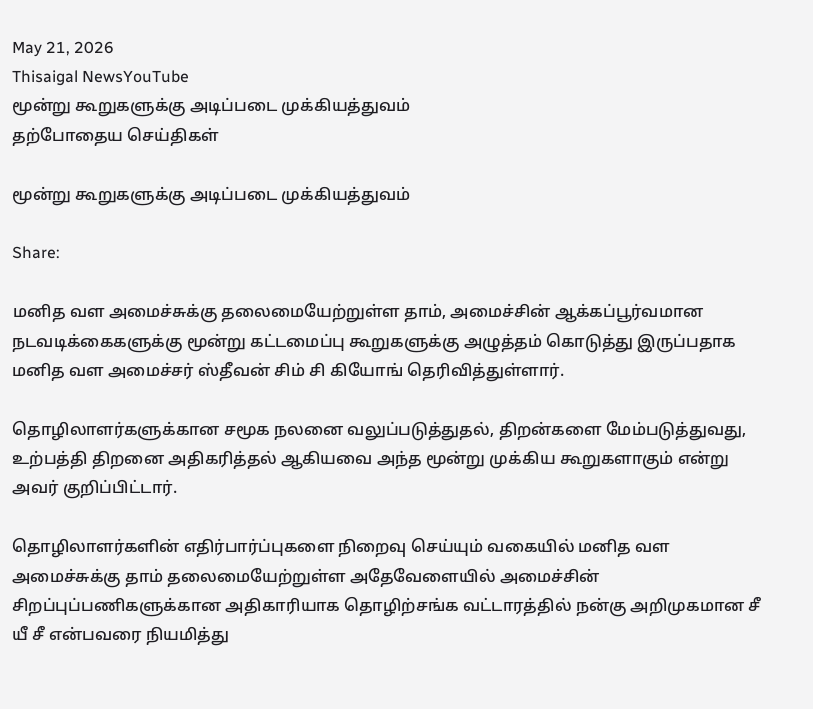May 21, 2026
Thisaigal NewsYouTube
மூன்று கூறுகளுக்கு அடிப்படை முக்கியத்துவம்
தற்போதைய செய்திகள்

மூன்று கூறுகளுக்கு அடிப்படை முக்கியத்துவம்

Share:

மனித வள அமைச்சுக்கு தலைமையேற்றுள்ள தாம், அமைச்சின் ஆக்கப்பூர்வமான நடவடிக்கைகளுக்கு மூன்று கட்டமைப்பு கூறுகளுக்கு அழுத்தம் கொடுத்து இருப்பதாக மனித வள அமைச்சர் ஸ்தீவன் சிம் சி கியோங் தெரிவித்துள்ளார்.

தொழிலாளர்களுக்கான சமூக நலனை வலுப்படுத்துதல், திறன்களை மேம்படுத்துவது, உற்பத்தி திறனை அதிகரித்தல் ஆகியவை அந்த மூன்று முக்கிய கூறுகளாகும் என்று அவர் குறிப்பிட்டார்.

தொழிலாளர்களின் எதிர்பார்ப்புகளை நிறைவு செய்யும் வகையில் மனித வள அமைச்சுக்கு தாம் தலைமையேற்றுள்ள அதேவேளையில் அமைச்சின் சிறப்புப்பணிகளுக்கான அதிகாரியாக தொழிற்சங்க வட்டாரத்தில் நன்கு அறிமுகமான சீ யீ சீ என்பவரை நியமித்து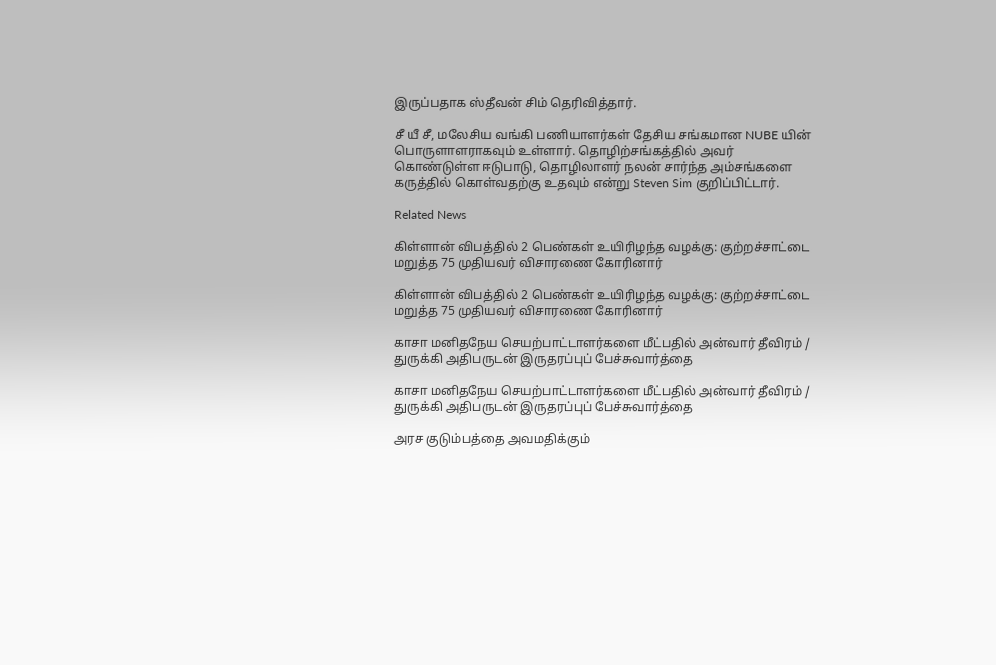இருப்பதாக ஸ்தீவன் சிம் தெரிவித்தார்.

சீ யீ சீ, மலேசிய வங்கி பணியாளர்கள் தேசிய சங்கமான NUBE யின் பொருளாளராகவும் உள்ளார். தொழிற்சங்கத்தில் அவர் கொண்டுள்ள ஈடுபாடு, தொழிலாளர் நலன் சார்ந்த அம்சங்களை கருத்தில் கொள்வதற்கு உதவும் என்று Steven Sim குறிப்பிட்டார்.

Related News

கிள்ளான் விபத்தில் 2 பெண்கள் உயிரிழந்த வழக்கு: குற்றச்சாட்டை மறுத்த 75 முதியவர் விசாரணை கோரினார்

கிள்ளான் விபத்தில் 2 பெண்கள் உயிரிழந்த வழக்கு: குற்றச்சாட்டை மறுத்த 75 முதியவர் விசாரணை கோரினார்

காசா மனிதநேய செயற்பாட்டாளர்களை மீட்பதில் அன்வார் தீவிரம் / துருக்கி அதிபருடன் இருதரப்புப் பேச்சுவார்த்தை

காசா மனிதநேய செயற்பாட்டாளர்களை மீட்பதில் அன்வார் தீவிரம் / துருக்கி அதிபருடன் இருதரப்புப் பேச்சுவார்த்தை

அரச குடும்பத்தை அவமதிக்கும்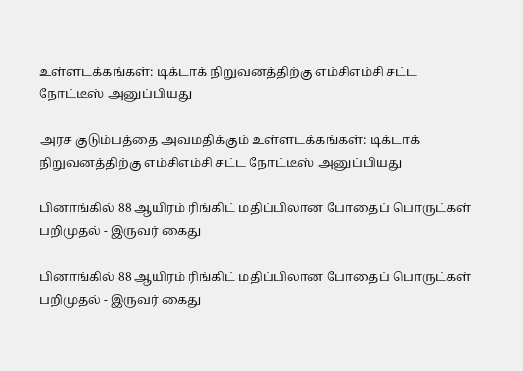உள்ளடக்கங்கள்: டிக்டாக் நிறுவனத்திற்கு எம்சிஎம்சி சட்ட நோட்டீஸ் அனுப்பியது

அரச குடும்பத்தை அவமதிக்கும் உள்ளடக்கங்கள்: டிக்டாக் நிறுவனத்திற்கு எம்சிஎம்சி சட்ட நோட்டீஸ் அனுப்பியது

பினாங்கில் 88 ஆயிரம் ரிங்கிட் மதிப்பிலான போதைப் பொருட்கள் பறிமுதல் - இருவர் கைது

பினாங்கில் 88 ஆயிரம் ரிங்கிட் மதிப்பிலான போதைப் பொருட்கள் பறிமுதல் - இருவர் கைது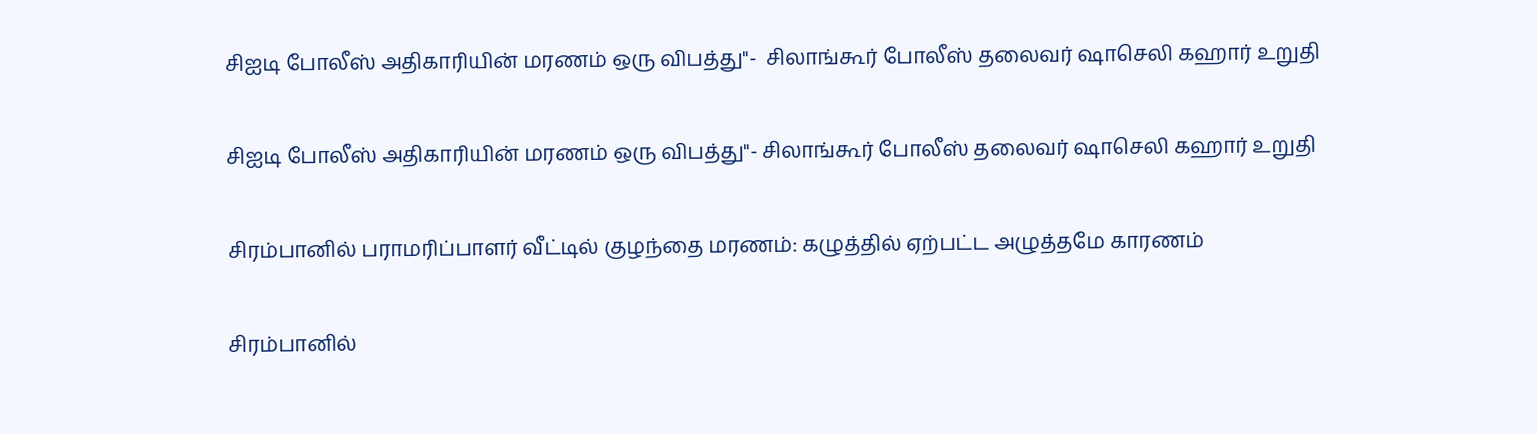சிஐடி போலீஸ் அதிகாரியின் மரணம் ஒரு விபத்து"-  சிலாங்கூர் போலீஸ் தலைவர் ஷாசெலி கஹார் உறுதி

சிஐடி போலீஸ் அதிகாரியின் மரணம் ஒரு விபத்து"- சிலாங்கூர் போலீஸ் தலைவர் ஷாசெலி கஹார் உறுதி

சிரம்பானில் பராமரிப்பாளர் வீட்டில் குழந்தை மரணம்: கழுத்தில் ஏற்பட்ட அழுத்தமே காரணம்

சிரம்பானில்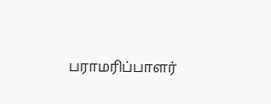பராமரிப்பாளர்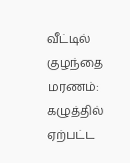வீட்டில் குழந்தை மரணம்: கழுத்தில் ஏற்பட்ட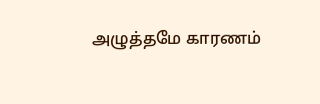அழுத்தமே காரணம்